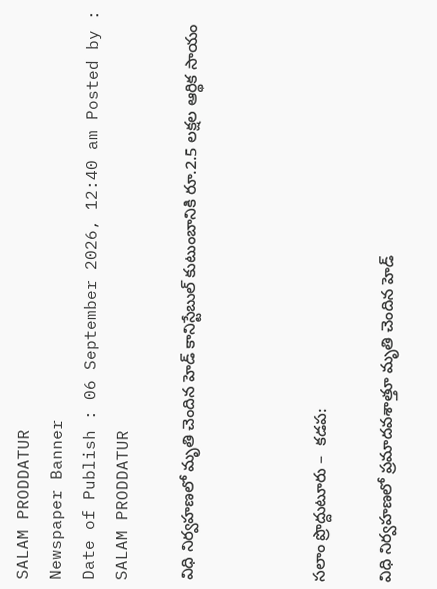SALAM PRODDATUR
Newspaper Banner
Date of Publish : 06 September 2026, 12:40 am Posted by : SALAM PRODDATUR

విధి నిర్వహణలో మృతి చెందిన హెడ్ కానిస్టేబుల్ కుటుంబానికి రూ.2.5 లక్షల ఆర్థిక సాయం



సలాం ప్రొద్దుటూరు –  కడప:

విధి నిర్వహణలో ప్రమాదవశాత్తూ మృతి చెందిన హెడ్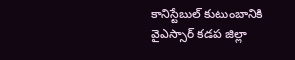కానిస్టేబుల్ కుటుంబానికి వైఎస్సార్ కడప జిల్లా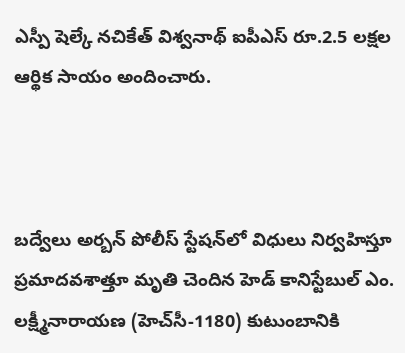ఎస్పీ షెల్కే నచికేత్ విశ్వనాథ్ ఐపీఎస్ రూ.2.5 లక్షల ఆర్థిక సాయం అందించారు.



బద్వేలు అర్బన్ పోలీస్ స్టేషన్‌లో విధులు నిర్వహిస్తూ ప్రమాదవశాత్తూ మృతి చెందిన హెడ్ కానిస్టేబుల్ ఎం. లక్ష్మీనారాయణ (హెచ్‌సీ-1180) కుటుంబానికి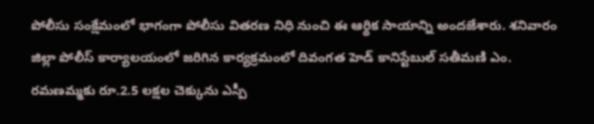పోలీసు సంక్షేమంలో భాగంగా పోలీసు వితరణ నిధి నుంచి ఈ ఆర్థిక సాయాన్ని అందజేశారు. శనివారం జిల్లా పోలీస్ కార్యాలయంలో జరిగిన కార్యక్రమంలో దివంగత హెడ్ కానిస్టేబుల్ సతీమణి ఎం. రమణమ్మకు రూ.2.5 లక్షల చెక్కును ఎస్పీ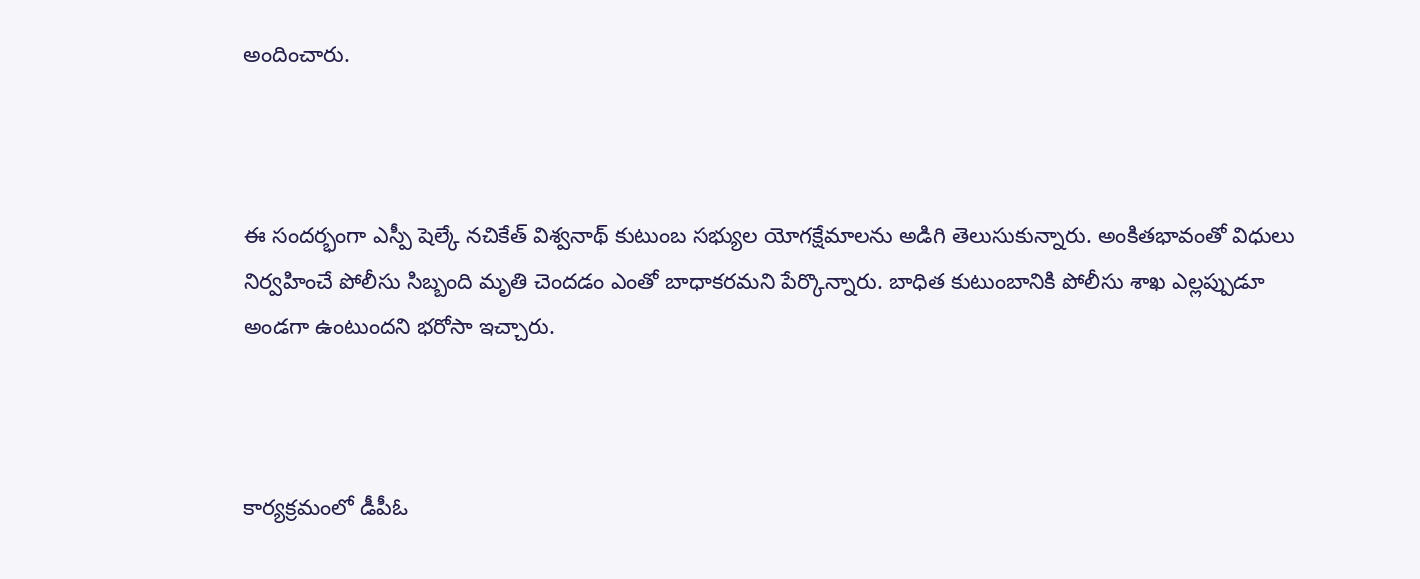అందించారు.



ఈ సందర్భంగా ఎస్పీ షెల్కే నచికేత్ విశ్వనాథ్ కుటుంబ సభ్యుల యోగక్షేమాలను అడిగి తెలుసుకున్నారు. అంకితభావంతో విధులు నిర్వహించే పోలీసు సిబ్బంది మృతి చెందడం ఎంతో బాధాకరమని పేర్కొన్నారు. బాధిత కుటుంబానికి పోలీసు శాఖ ఎల్లప్పుడూ అండగా ఉంటుందని భరోసా ఇచ్చారు.



కార్యక్రమంలో డీపీఓ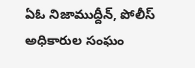ఏఓ నిజాముద్దీన్, పోలీస్ అధికారుల సంఘం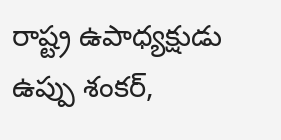రాష్ట్ర ఉపాధ్యక్షుడు ఉప్పు శంకర్,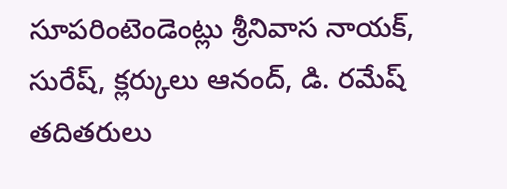సూపరింటెండెంట్లు శ్రీనివాస నాయక్, సురేష్, క్లర్కులు ఆనంద్, డి. రమేష్ తదితరులు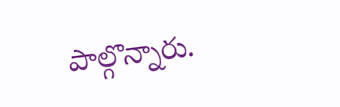పాల్గొన్నారు.